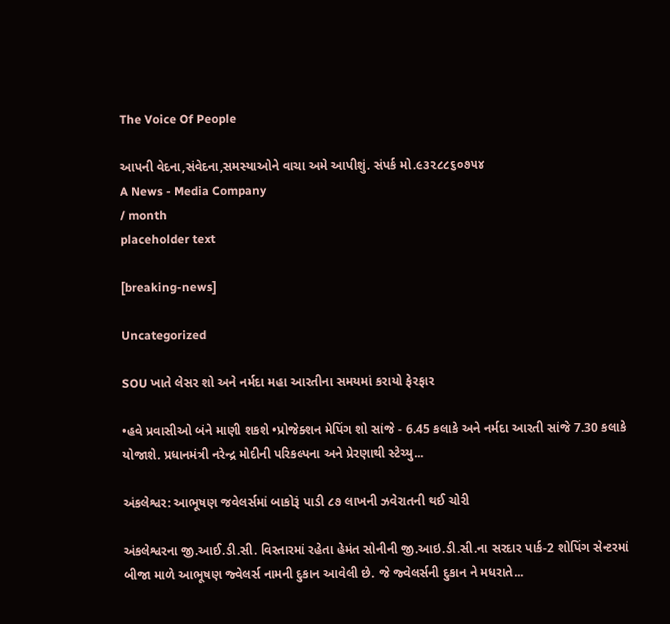The Voice Of People

આપની વેદના,સંવેદના,સમસ્યાઓને વાચા અમે આપીશું. સંપર્ક મો.૯૩૨૮૮૬૦૭૫૪
A News - Media Company
/ month
placeholder text

[breaking-news]

Uncategorized

SOU ખાતે લેસર શો અને નર્મદા મહા આરતીના સમયમાં કરાયો ફેરફાર

•હવે પ્રવાસીઓ બંને માણી શકશે •પ્રોજેક્શન મેપિંગ શો સાંજે - 6.45 કલાકે અને નર્મદા આરતી સાંજે 7.30 કલાકે યોજાશે. પ્રધાનમંત્રી નરેન્દ્ર મોદીની પરિકલ્પના અને પ્રેરણાથી સ્ટેચ્યુ...

અંકલેશ્વર: આભૂષણ જવેલર્સમાં બાકોરૂં પાડી ૮૭ લાખની ઝવેરાતની થઈ ચોરી

અંકલેશ્વરના જી.આઈ.ડી.સી. વિસ્તારમાં રહેતા હેમંત સોનીની જી.આઇ.ડી.સી.ના સરદાર પાર્ક-2 શોપિંગ સેન્ટરમાં બીજા માળે આભૂષણ જ્વેલર્સ નામની દુકાન આવેલી છે. જે જ્વેલર્સની દુકાન ને મધરાતે...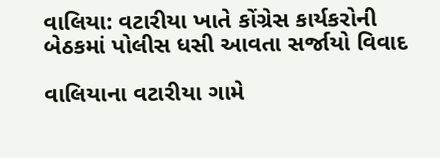વાલિયા: વટારીયા ખાતે કોંગ્રેસ કાર્યકરોની બેઠકમાં પોલીસ ધસી આવતા સર્જાયો વિવાદ

વાલિયાના વટારીયા ગામે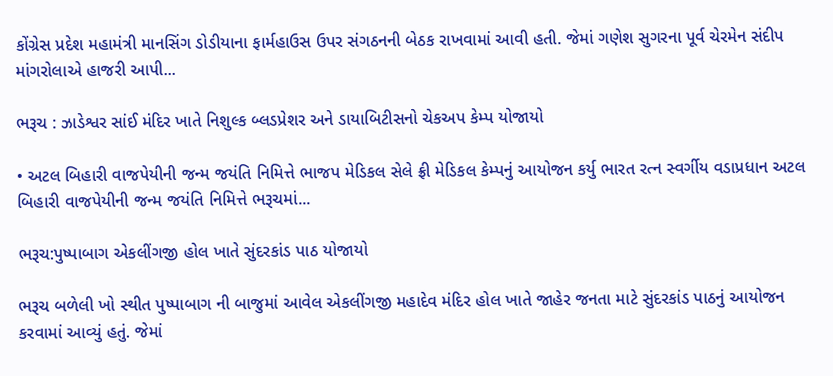કોંગ્રેસ પ્રદેશ મહામંત્રી માનસિંગ ડોડીયાના ફાર્મહાઉસ ઉપર સંગઠનની બેઠક રાખવામાં આવી હતી. જેમાં ગણેશ સુગરના પૂર્વ ચેરમેન સંદીપ માંગરોલાએ હાજરી આપી...

ભરૂચ : ઝાડેશ્વર સાંઈ મંદિર ખાતે નિશુલ્ક બ્લડપ્રેશર અને ડાયાબિટીસનો ચેકઅપ કેમ્પ યોજાયો

• અટલ બિહારી વાજપેયીની જન્મ જયંતિ નિમિત્તે ભાજપ મેડિકલ સેલે ફ્રી મેડિકલ કેમ્પનું આયોજન કર્યુ ભારત રત્ન સ્વર્ગીય વડાપ્રધાન અટલ બિહારી વાજપેયીની જન્મ જયંતિ નિમિત્તે ભરૂચમાં...

ભરૂચ:પુષ્પાબાગ એકલીંગજી હોલ ખાતે સુંદરકાંડ પાઠ યોજાયો

ભરૂચ બળેલી ખો સ્થીત પુષ્પાબાગ ની બાજુમાં આવેલ એકલીંગજી મહાદેવ મંદિર હોલ ખાતે જાહેર જનતા માટે સુંદરકાંડ પાઠનું આયોજન કરવામાં આવ્યું હતું. જેમાં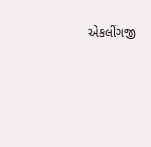એકલીંગજી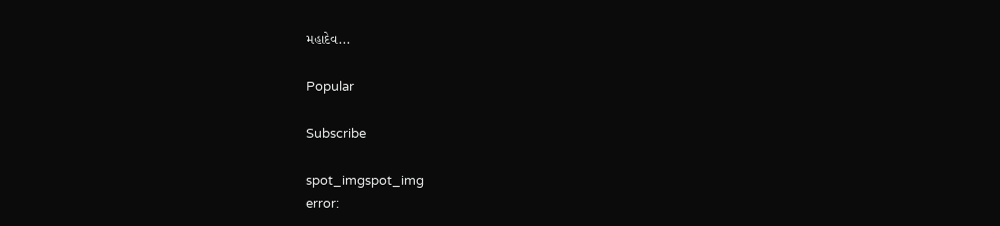મહાદેવ...

Popular

Subscribe

spot_imgspot_img
error: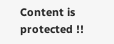Content is protected !!